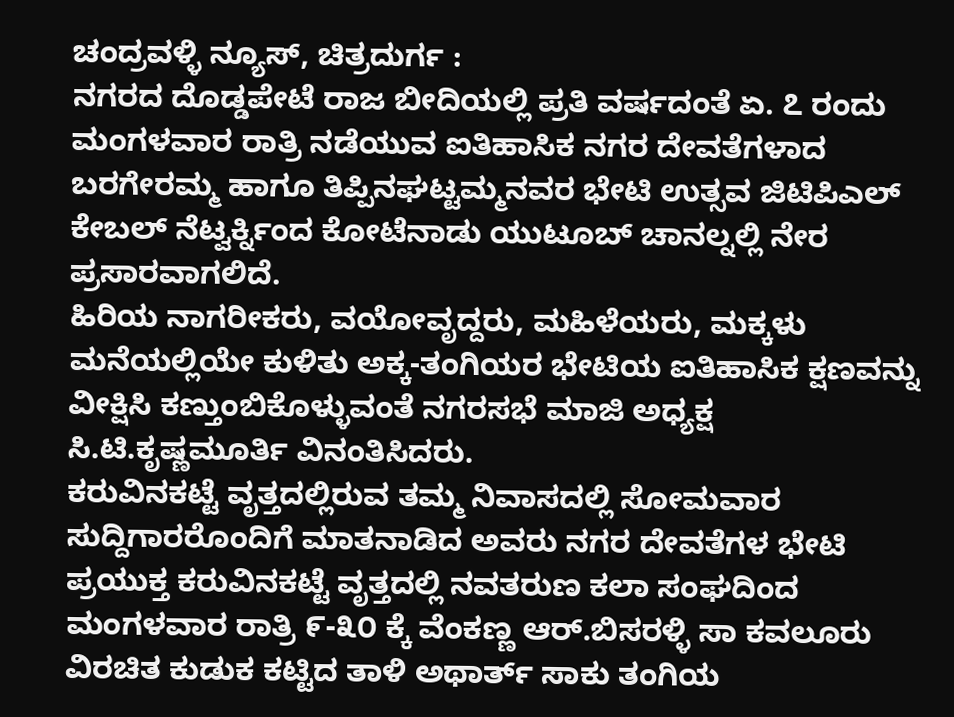ಚಂದ್ರವಳ್ಳಿ ನ್ಯೂಸ್, ಚಿತ್ರದುರ್ಗ :
ನಗರದ ದೊಡ್ಡಪೇಟೆ ರಾಜ ಬೀದಿಯಲ್ಲಿ ಪ್ರತಿ ವರ್ಷದಂತೆ ಏ. ೭ ರಂದು ಮಂಗಳವಾರ ರಾತ್ರಿ ನಡೆಯುವ ಐತಿಹಾಸಿಕ ನಗರ ದೇವತೆಗಳಾದ ಬರಗೇರಮ್ಮ ಹಾಗೂ ತಿಪ್ಪಿನಘಟ್ಟಮ್ಮನವರ ಭೇಟಿ ಉತ್ಸವ ಜಿಟಿಪಿಎಲ್ ಕೇಬಲ್ ನೆಟ್ವರ್ಕ್ನಿಂದ ಕೋಟೆನಾಡು ಯುಟೂಬ್ ಚಾನಲ್ನಲ್ಲಿ ನೇರ ಪ್ರಸಾರವಾಗಲಿದೆ.
ಹಿರಿಯ ನಾಗರೀಕರು, ವಯೋವೃದ್ದರು, ಮಹಿಳೆಯರು, ಮಕ್ಕಳು ಮನೆಯಲ್ಲಿಯೇ ಕುಳಿತು ಅಕ್ಕ-ತಂಗಿಯರ ಭೇಟಿಯ ಐತಿಹಾಸಿಕ ಕ್ಷಣವನ್ನು ವೀಕ್ಷಿಸಿ ಕಣ್ತುಂಬಿಕೊಳ್ಳುವಂತೆ ನಗರಸಭೆ ಮಾಜಿ ಅಧ್ಯಕ್ಷ ಸಿ.ಟಿ.ಕೃಷ್ಣಮೂರ್ತಿ ವಿನಂತಿಸಿದರು.
ಕರುವಿನಕಟ್ಟೆ ವೃತ್ತದಲ್ಲಿರುವ ತಮ್ಮ ನಿವಾಸದಲ್ಲಿ ಸೋಮವಾರ ಸುದ್ದಿಗಾರರೊಂದಿಗೆ ಮಾತನಾಡಿದ ಅವರು ನಗರ ದೇವತೆಗಳ ಭೇಟಿ ಪ್ರಯುಕ್ತ ಕರುವಿನಕಟ್ಟೆ ವೃತ್ತದಲ್ಲಿ ನವತರುಣ ಕಲಾ ಸಂಘದಿಂದ ಮಂಗಳವಾರ ರಾತ್ರಿ ೯-೩೦ ಕ್ಕೆ ವೆಂಕಣ್ಣ ಆರ್.ಬಿಸರಳ್ಳಿ ಸಾ ಕವಲೂರು ವಿರಚಿತ ಕುಡುಕ ಕಟ್ಟಿದ ತಾಳಿ ಅಥಾರ್ತ್ ಸಾಕು ತಂಗಿಯ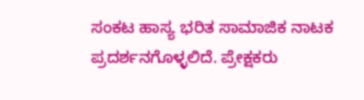ಸಂಕಟ ಹಾಸ್ಯ ಭರಿತ ಸಾಮಾಜಿಕ ನಾಟಕ ಪ್ರದರ್ಶನಗೊಳ್ಳಲಿದೆ. ಪ್ರೇಕ್ಷಕರು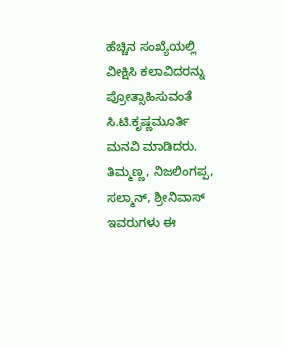ಹೆಚ್ಚಿನ ಸಂಖ್ಯೆಯಲ್ಲಿ ವೀಕ್ಷಿಸಿ ಕಲಾವಿದರನ್ನು ಪ್ರೋತ್ಸಾಹಿಸುವಂತೆ ಸಿ.ಟಿ.ಕೃಷ್ಣಮೂರ್ತಿ ಮನವಿ ಮಾಡಿದರು.
ತಿಮ್ಮಣ್ಣ, ನಿಜಲಿಂಗಪ್ಪ, ಸಲ್ಮಾನ್, ಶ್ರೀನಿವಾಸ್ ಇವರುಗಳು ಈ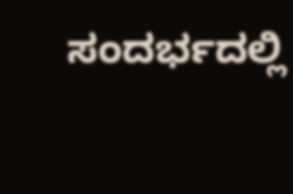ಸಂದರ್ಭದಲ್ಲಿ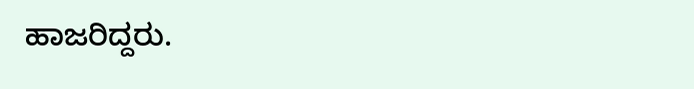ಹಾಜರಿದ್ದರು.